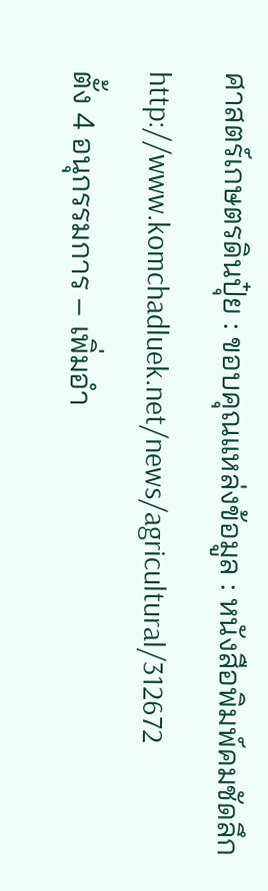ศาสตร์เกษตรดินปุ๋ย : ขอบคุณแหล่งข้อมูล : หนังสือพิมพ์คมชัดลึก
http://www.komchadluek.net/news/agricultural/312672
ตั้ง 4 อนุกรรมการ – เพิ่มอำ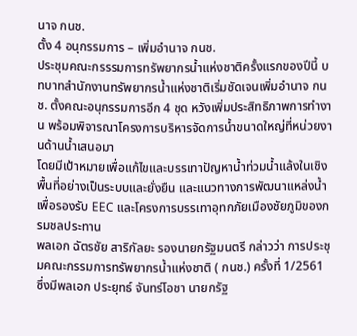นาจ กนช.
ตั้ง 4 อนุกรรมการ – เพิ่มอำนาจ กนช.
ประชุมคณะกรรรมการทรัพยากรน้ำแห่งชาติครั้งแรกของปีนี้ บทบาทสำนักงานทรัพยากรน้ำแห่งชาติเริ่มชัดเจนเพิ่มอำนาจ กนช. ตั้งคณะอนุกรรมการอีก 4 ชุด หวังเพิ่มประสิทธิภาพการทำงาน พร้อมพิจารณาโครงการบริหารจัดการน้ำขนาดใหญ่ที่หน่วยงานด้านน้ำเสนอมา
โดยมีเป้าหมายเพื่อแก้ไขและบรรเทาปัญหาน้ำท่วมน้ำแล้งในเชิงพื้นที่อย่างเป็นระบบและยั่งยืน และแนวทางการพัฒนาแหล่งน้ำเพื่อรองรับ EEC และโครงการบรรเทาอุทกภัยเมืองชัยภูมิของกรมชลประทาน
พลเอก ฉัตรชัย สาริกัลยะ รองนายกรัฐมนตรี กล่าวว่า การประชุมคณะกรรมการทรัพยากรน้ำแห่งชาติ ( กนช.) ครั้งที่ 1/2561 ซึ่งมีพลเอก ประยุทธ์ จันทร์โอชา นายกรัฐ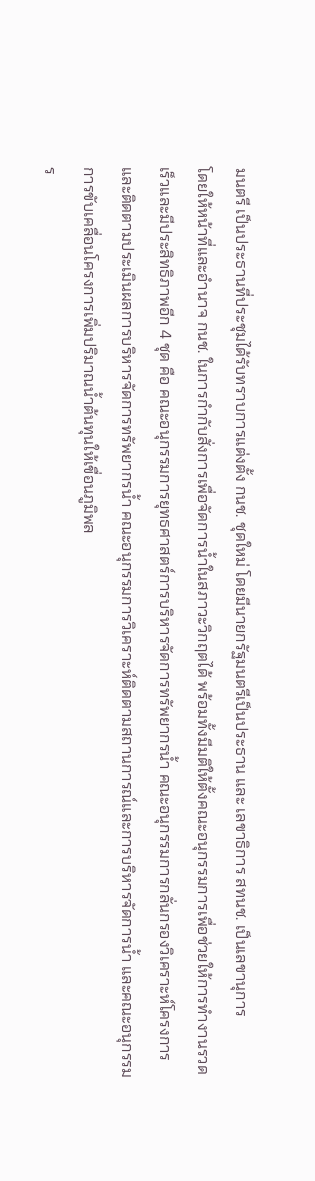มนตรี เป็นประธานที่ประชุมได้รับทราบการแต่งตั้ง กนช. ชุดใหม่ โดยมีนายกรัฐมนตรีเป็นประธาน และ เลขาธิการ สทนช. เป็นเลขานุการ
โดยให้หน้าที่และอำนาจ กนช. ในการกำกับสั่งการเพื่อจัดการน้ำในสภาวะวิกฤตได้ พร้อมทั้งมีมติให้ตั้งคณะอนุกรรมการเพื่อช่วยให้การทำงานรวดเร็วและมีประสิทธิภาพอีก 4 ชุด คือ คณะอนุกรรมการยุทธศาสตร์การบริหารจัดการทรัพยากรน้ำ คณะอนุกรรมการกลั่นกรองวิเคราะห์โครงการและติดตามประเมินผลการบริหารจัดการทรัพยากรน้ำ คณะอนุกรรมการวิเคราะห์ติดตามสถานการณ์และการบริหารจัดการน้ำ และคณะอนุกรรมการขับเคลื่อนโครงการเพิ่มปริมาณน้ำต้นทุนให้เขื่อนภูมิพล
ร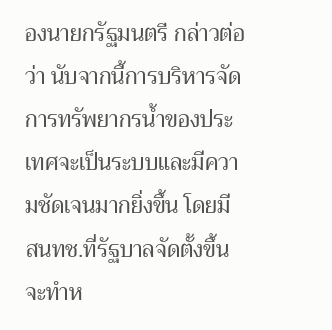องนายกรัฐมนตรี กล่าวต่อว่า นับจากนี้การบริหารจัดการทรัพยากรน้ำของประเทศจะเป็นระบบและมีความชัดเจนมากยิ่งขึ้น โดยมี สนทช.ที่รัฐบาลจัดตั้งขึ้นจะทำห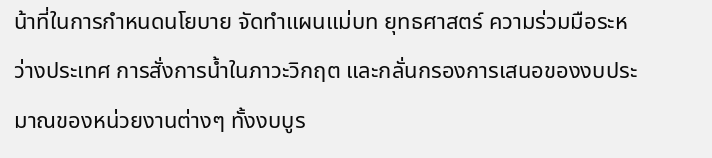น้าที่ในการกำหนดนโยบาย จัดทำแผนแม่บท ยุทธศาสตร์ ความร่วมมือระหว่างประเทศ การสั่งการน้ำในภาวะวิกฤต และกลั่นกรองการเสนอของงบประมาณของหน่วยงานต่างๆ ทั้งงบบูร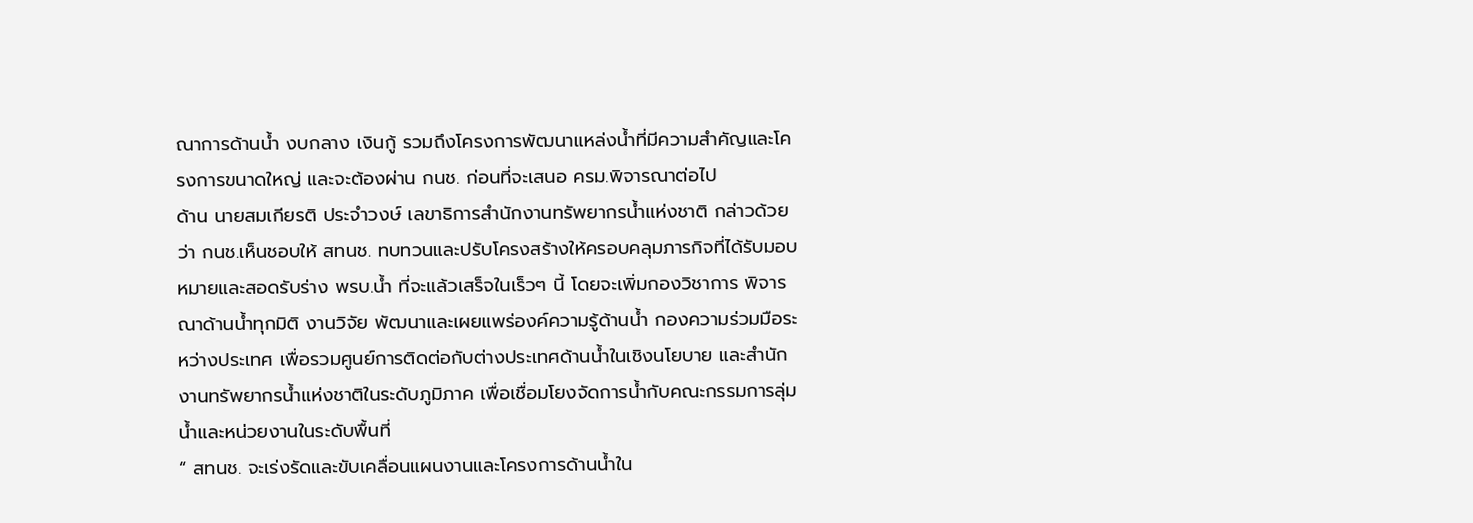ณาการด้านน้ำ งบกลาง เงินกู้ รวมถึงโครงการพัฒนาแหล่งน้ำที่มีความสำคัญและโครงการขนาดใหญ่ และจะต้องผ่าน กนช. ก่อนที่จะเสนอ ครม.พิจารณาต่อไป
ด้าน นายสมเกียรติ ประจำวงษ์ เลขาธิการสำนักงานทรัพยากรน้ำแห่งชาติ กล่าวด้วยว่า กนช.เห็นชอบให้ สทนช. ทบทวนและปรับโครงสร้างให้ครอบคลุมภารกิจที่ได้รับมอบหมายและสอดรับร่าง พรบ.น้ำ ที่จะแล้วเสร็จในเร็วๆ นี้ โดยจะเพิ่มกองวิชาการ พิจารณาด้านน้ำทุกมิติ งานวิจัย พัฒนาและเผยแพร่องค์ความรู้ด้านน้ำ กองความร่วมมือระหว่างประเทศ เพื่อรวมศูนย์การติดต่อกับต่างประเทศด้านน้ำในเชิงนโยบาย และสำนักงานทรัพยากรน้ำแห่งชาติในระดับภูมิภาค เพื่อเชื่อมโยงจัดการน้ำกับคณะกรรมการลุ่มน้ำและหน่วยงานในระดับพื้นที่
“ สทนช. จะเร่งรัดและขับเคลื่อนแผนงานและโครงการด้านน้ำใน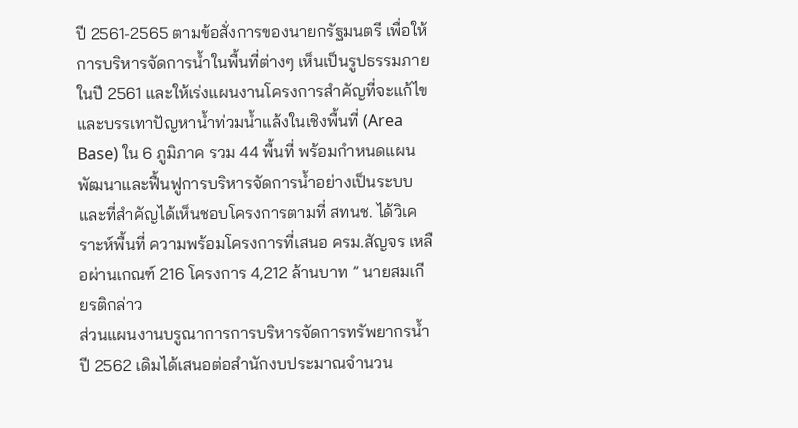ปี 2561-2565 ตามข้อสั่งการของนายกรัฐมนตรี เพื่อให้การบริหารจัดการน้ำในพื้นที่ต่างๆ เห็นเป็นรูปธรรมภายในปี 2561 และให้เร่งแผนงานโครงการสำคัญที่จะแก้ไขและบรรเทาปัญหาน้ำท่วมน้ำแล้งในเชิงพื้นที่ (Area Base) ใน 6 ภูมิภาค รวม 44 พื้นที่ พร้อมกำหนดแผนพัฒนาและฟื้นฟูการบริหารจัดการน้ำอย่างเป็นระบบ และที่สำคัญได้เห็นชอบโครงการตามที่ สทนช. ได้วิเคราะห์พื้นที่ ความพร้อมโครงการที่เสนอ ครม.สัญจร เหลือผ่านเกณฑ์ 216 โครงการ 4,212 ล้านบาท ” นายสมเกียรติกล่าว
ส่วนแผนงานบรูณาการการบริหารจัดการทรัพยากรน้ำปี 2562 เดิมได้เสนอต่อสำนักงบประมาณจำนวน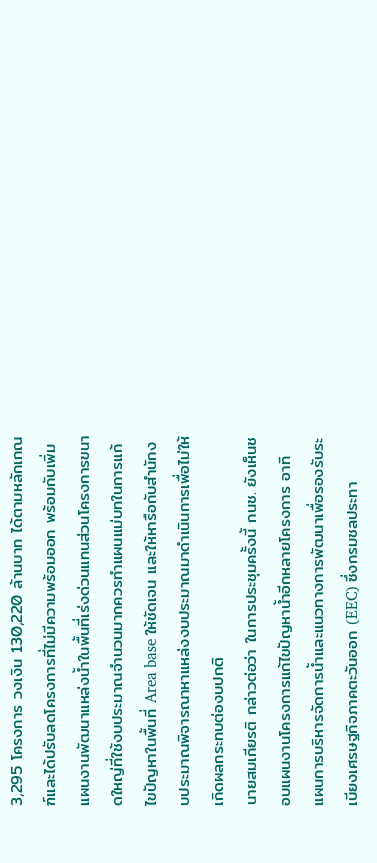3,295 โครงการ วงเงิน 130,220 ล้านบาท ได้ตามหลักเกณฑ์และได้ปรับลดโครงการที่ไม่มีความพร้อมออก พร้อมกับเพิ่มแผนงานพัฒนาแหล่งน้ำในพื้นที่เร่งด่วนแทนส่วนโครงการขนาดใหญ่ที่ใช้งบประมาณจำนวนมากควรทำแผนแม่บทในการแก้ไขปัญหาในพื้นที่ Area base ให้ชัดเจน และให้หารือกับสำนักงบประมาณพิจารณาหาแหล่งงบประมาณมาดำเนินการเพื่อไม่ให้เกิดผลกระทบต่องบปกติ
นายสมเกียรติ กล่าวต่อว่า ในการประชุมครั้งนี้ กนช. ยังเห็นชอบแผนงานโครงการแก้ไขปัญหาน้ำอีกหลายโครงการ อาทิ แผนการบริหารจัดการน้ำและแนวทางการพัฒนาเพื่อรองรับระเบียงเศรษฐกิจภาคตะวันออก (EEC) ซึ่งกรมชลประทา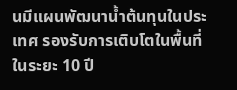นมีแผนพัฒนาน้ำต้นทุนในประเทศ รองรับการเติบโตในพื้นที่ ในระยะ 10 ปี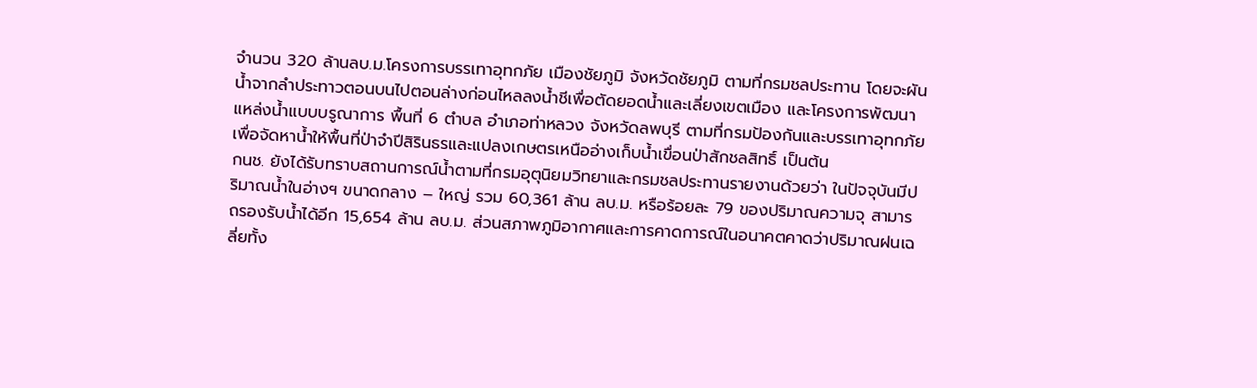จำนวน 320 ล้านลบ.ม.โครงการบรรเทาอุทกภัย เมืองชัยภูมิ จังหวัดชัยภูมิ ตามที่กรมชลประทาน โดยจะผันน้ำจากลำประทาวตอนบนไปตอนล่างก่อนไหลลงน้ำชีเพื่อตัดยอดน้ำและเลี่ยงเขตเมือง และโครงการพัฒนาแหล่งน้ำแบบบรูณาการ พื้นที่ 6 ตำบล อำเภอท่าหลวง จังหวัดลพบุรี ตามที่กรมป้องกันและบรรเทาอุทกภัยเพื่อจัดหาน้ำให้พื้นที่ป่าจำปีสิรินธรและแปลงเกษตรเหนืออ่างเก็บน้ำเขื่อนป่าสักชลสิทธิ์ เป็นต้น
กนช. ยังได้รับทราบสถานการณ์น้ำตามที่กรมอุตุนิยมวิทยาและกรมชลประทานรายงานด้วยว่า ในปัจจุบันมีปริมาณน้ำในอ่างฯ ขนาดกลาง – ใหญ่ รวม 60,361 ล้าน ลบ.ม. หรือร้อยละ 79 ของปริมาณความจุ สามารถรองรับน้ำได้อีก 15,654 ล้าน ลบ.ม. ส่วนสภาพภูมิอากาศและการคาดการณ์ในอนาคตคาดว่าปริมาณฝนเฉลี่ยทั้ง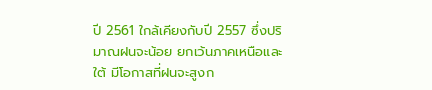ปี 2561 ใกล้เคียงกับปี 2557 ซึ่งปริมาณฝนจะน้อย ยกเว้นภาคเหนือและใต้ มีโอกาสที่ฝนจะสูงก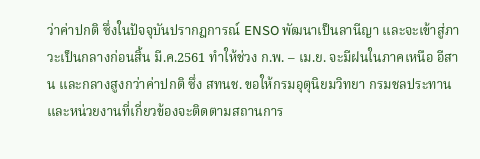ว่าค่าปกติ ซึ่งในปัจจุบันปรากฎการณ์ ENSO พัฒนาเป็นลานีญา และจะเข้าสู่ภาวะเป็นกลางก่อนสิ้น มี.ค.2561 ทำให้ช่วง ก.พ. – เม.ย. จะมีฝนในภาคเหนือ อีสาน และกลางสูงกว่าค่าปกติ ซึ่ง สทนช. ขอให้กรมอุตุนิยมวิทยา กรมชลประทาน และหน่วยงานที่เกี่ยวข้องจะติดตามสถานการ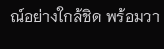ณ์อย่างใกล้ชิด พร้อมวา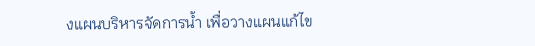งแผนบริหารจัดการน้ำ เพื่อวางแผนแก้ไข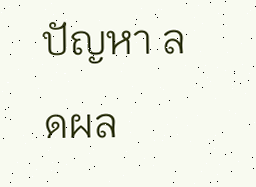ปัญหา ลดผล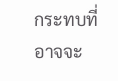กระทบที่อาจจะ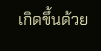เกิดขึ้นด้วย